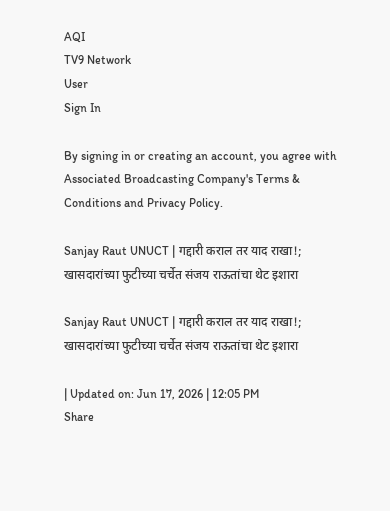AQI
TV9 Network
User
Sign In

By signing in or creating an account, you agree with Associated Broadcasting Company's Terms & Conditions and Privacy Policy.

Sanjay Raut UNUCT | गद्दारी कराल तर याद राखा!; खासदारांच्या फुटीच्या चर्चेत संजय राऊतांचा थेट इशारा

Sanjay Raut UNUCT | गद्दारी कराल तर याद राखा!; खासदारांच्या फुटीच्या चर्चेत संजय राऊतांचा थेट इशारा

| Updated on: Jun 17, 2026 | 12:05 PM
Share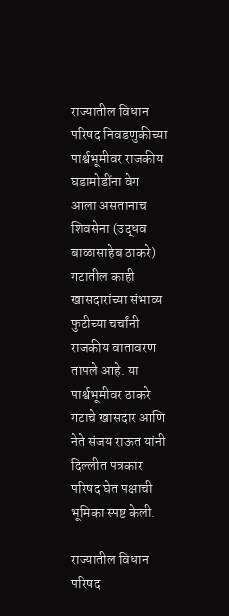राज्यातील विधान परिषद निवडणुकीच्या पार्श्वभूमीवर राजकीय घडामोडींना वेग आला असतानाच शिवसेना (उद्धव बाळासाहेब ठाकरे) गटातील काही खासदारांच्या संभाव्य फुटीच्या चर्चांनी राजकीय वातावरण तापले आहे. या पार्श्वभूमीवर ठाकरे गटाचे खासदार आणि नेते संजय राऊत यांनी दिल्लीत पत्रकार परिषद घेत पक्षाची भूमिका स्पष्ट केली.

राज्यातील विधान परिषद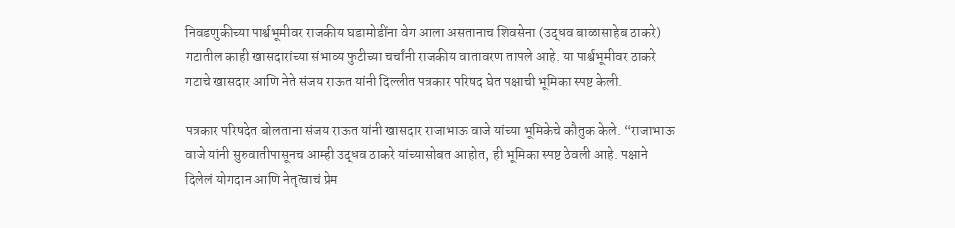निवडणुकीच्या पार्श्वभूमीवर राजकीय घडामोडींना वेग आला असतानाच शिवसेना (उद्धव बाळासाहेब ठाकरे) गटातील काही खासदारांच्या संभाव्य फुटीच्या चर्चांनी राजकीय वातावरण तापले आहे. या पार्श्वभूमीवर ठाकरे गटाचे खासदार आणि नेते संजय राऊत यांनी दिल्लीत पत्रकार परिषद घेत पक्षाची भूमिका स्पष्ट केली.

पत्रकार परिषदेत बोलताना संजय राऊत यांनी खासदार राजाभाऊ वाजे यांच्या भूमिकेचे कौतुक केले. “राजाभाऊ वाजे यांनी सुरुवातीपासूनच आम्ही उद्धव ठाकरे यांच्यासोबत आहोत, ही भूमिका स्पष्ट ठेवली आहे. पक्षाने दिलेलं योगदान आणि नेतृत्वाचं प्रेम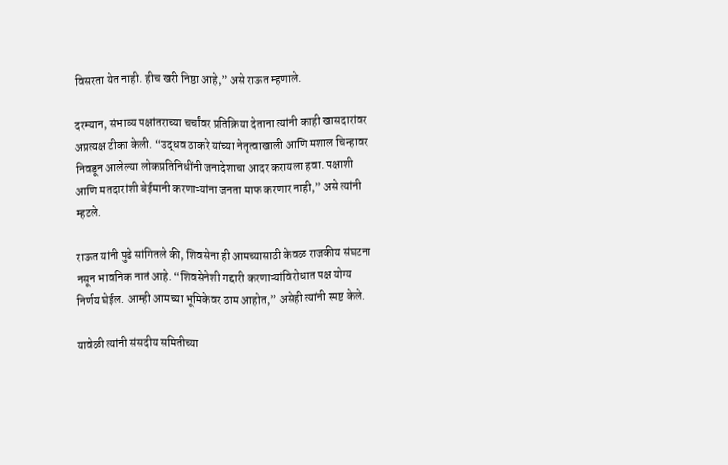विसरता येत नाही. हीच खरी निष्ठा आहे,” असे राऊत म्हणाले.

दरम्यान, संभाव्य पक्षांतराच्या चर्चांवर प्रतिक्रिया देताना त्यांनी काही खासदारांवर अप्रत्यक्ष टीका केली. “उद्धव ठाकरे यांच्या नेतृत्वाखाली आणि मशाल चिन्हावर निवडून आलेल्या लोकप्रतिनिधींनी जनादेशाचा आदर करायला हवा. पक्षाशी आणि मतदारांशी बेईमानी करणाऱ्यांना जनता माफ करणार नाही,” असे त्यांनी म्हटले.

राऊत यांनी पुढे सांगितले की, शिवसेना ही आमच्यासाठी केवळ राजकीय संघटना नसून भावनिक नातं आहे. “शिवसेनेशी गद्दारी करणाऱ्यांविरोधात पक्ष योग्य निर्णय घेईल. आम्ही आमच्या भूमिकेवर ठाम आहोत,” असेही त्यांनी स्पष्ट केले.

यावेळी त्यांनी संसदीय समितीच्या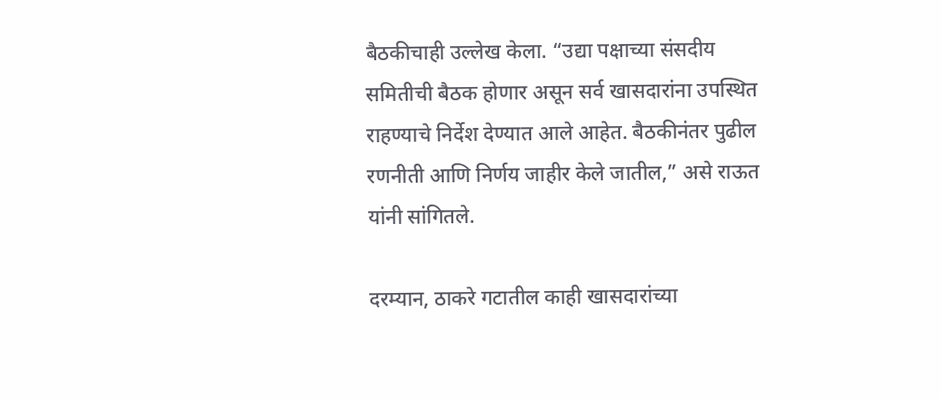बैठकीचाही उल्लेख केला. “उद्या पक्षाच्या संसदीय समितीची बैठक होणार असून सर्व खासदारांना उपस्थित राहण्याचे निर्देश देण्यात आले आहेत. बैठकीनंतर पुढील रणनीती आणि निर्णय जाहीर केले जातील,” असे राऊत यांनी सांगितले.

दरम्यान, ठाकरे गटातील काही खासदारांच्या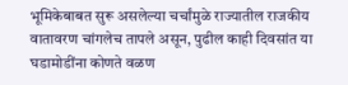भूमिकेबाबत सुरू असलेल्या चर्चांमुळे राज्यातील राजकीय वातावरण चांगलेच तापले असून, पुढील काही दिवसांत या घडामोडींना कोणते वळण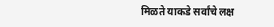मिळते याकडे सर्वांचे लक्ष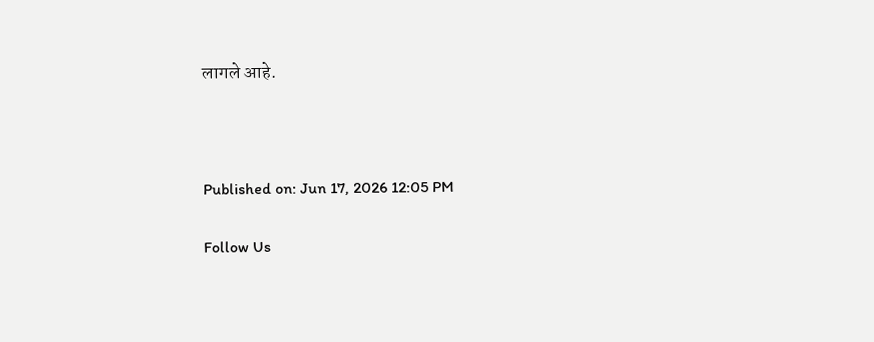लागले आहे.



Published on: Jun 17, 2026 12:05 PM

Follow Us